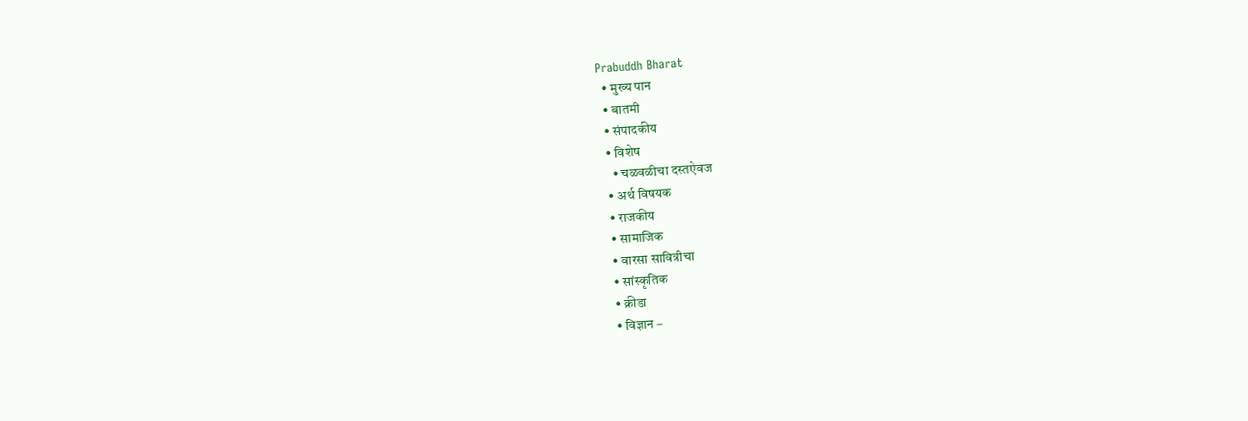Prabuddh Bharat
  • मुख्य पान
  • बातमी
  • संपादकीय
  • विशेष
    • चळवळीचा दस्तऐवज
  • अर्थ विषयक
  • राजकीय
  • सामाजिक
  • वारसा सावित्रीचा
  • सांस्कृतिक
  • क्रीडा
  • विज्ञान –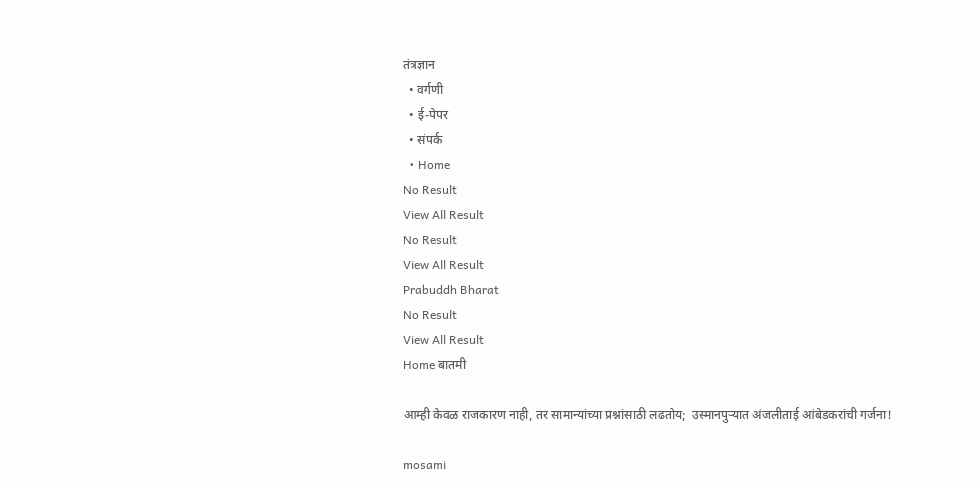तंत्रज्ञान
  • वर्गणी
  • ई-पेपर
  • संपर्क
  • Home
No Result
View All Result
No Result
View All Result
Prabuddh Bharat
No Result
View All Result
Home बातमी

आम्ही केवळ राजकारण नाही, तर सामान्यांच्या प्रश्नांसाठी लढतोय;  उस्मानपुऱ्यात अंजलीताई आंबेडकरांची गर्जना!

mosami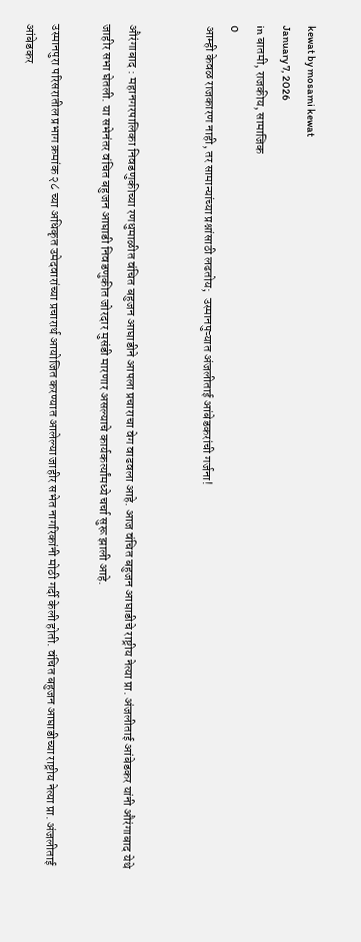kewat by mosami kewat
January 7, 2026
in बातमी, राजकीय, सामाजिक
0
आम्ही केवळ राजकारण नाही, तर सामान्यांच्या प्रश्नांसाठी लढतोय;  उस्मानपुऱ्यात अंजलीताई आंबेडकरांची गर्जना!


औरंगाबाद : महानगरपालिका निवडणुकीच्या रणधुमाळीत वंचित बहुजन आघाडीने आपला प्रचाराचा वेग वाढवला आहे. आज वंचित बहुजन आघाडीचे राष्ट्रीय नेत्या प्रा. अंजलीताई आंबेडकर यांनी औरंगाबाद येथे जाहीर सभा घेतली. या सभेनंतर वंचित बहुजन आघाडी निवडणुकीत जोरदार मुसंडी मारणार असल्याचे कार्यकर्त्यांमध्ये चर्चा सुरू झाली आहे.

उस्मानपुरा परिसरातील प्रभाग क्रमांक २८ च्या अधिकृत उमेदवारांच्या प्रचारार्थ आयोजित करण्यात आलेल्या जाहीर सभेत नागरिकांनी मोठी गर्दी केली होती. वंचित बहुजन आघाडीच्या राष्ट्रीय नेत्या प्रा. अंजलीताई आंबेडकर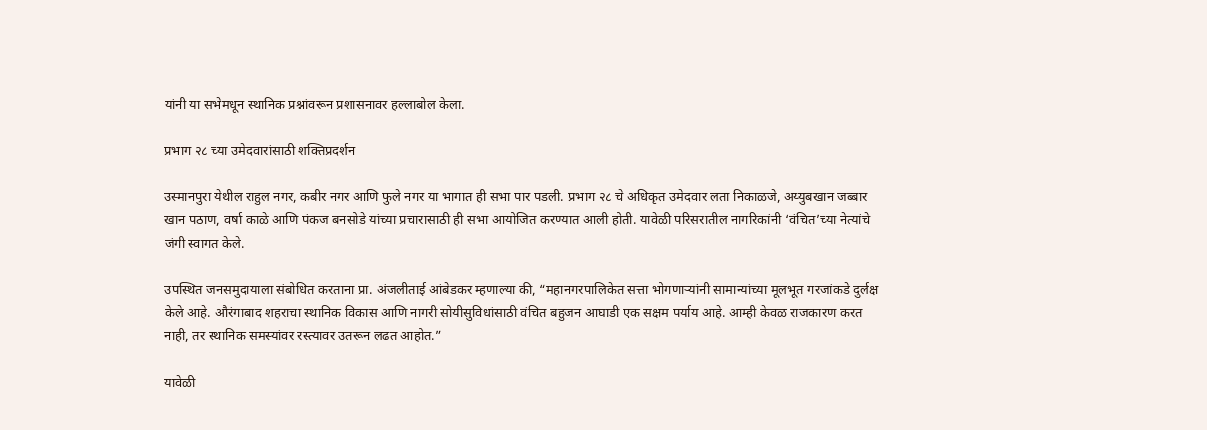यांनी या सभेमधून स्थानिक प्रश्नांवरून प्रशासनावर हल्लाबोल केला.

प्रभाग २८ च्या उमेदवारांसाठी शक्तिप्रदर्शन

उस्मानपुरा येथील राहुल नगर, कबीर नगर आणि फुले नगर या भागात ही सभा पार पडली. प्रभाग २८ चे अधिकृत उमेदवार लता निकाळजे, अय्युबखान जब्बार खान पठाण, वर्षा काळे आणि पंकज बनसोडे यांच्या प्रचारासाठी ही सभा आयोजित करण्यात आली होती. यावेळी परिसरातील नागरिकांनी ‘वंचित’च्या नेत्यांचे जंगी स्वागत केले.

उपस्थित जनसमुदायाला संबोधित करताना प्रा. अंजलीताई आंबेडकर म्हणाल्या की, “महानगरपालिकेत सत्ता भोगणाऱ्यांनी सामान्यांच्या मूलभूत गरजांकडे दुर्लक्ष केले आहे. औरंगाबाद शहराचा स्थानिक विकास आणि नागरी सोयीसुविधांसाठी वंचित बहुजन आघाडी एक सक्षम पर्याय आहे. आम्ही केवळ राजकारण करत नाही, तर स्थानिक समस्यांवर रस्त्यावर उतरून लढत आहोत.”

यावेळी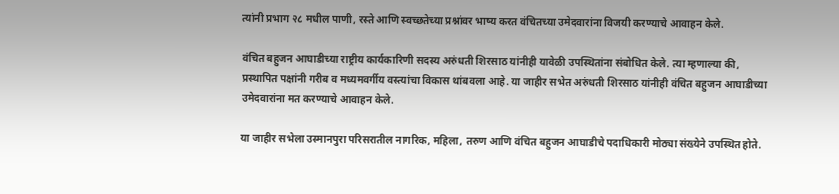त्यांनी प्रभाग २८ मधील पाणी, रस्ते आणि स्वच्छतेच्या प्रश्नांवर भाष्य करत वंचितच्या उमेदवारांना विजयी करण्याचे आवाहन केले.

वंचित बहुजन आघाडीच्या राष्ट्रीय कार्यकारिणी सदस्य अरुंधती शिरसाठ यांनीही यावेळी उपस्थितांना संबोधित केले. त्या म्हणाल्या की, प्रस्थापित पक्षांनी गरीब व मध्यमवर्गीय वस्त्यांचा विकास थांबवला आहे. या जाहीर सभेत अरुंधती शिरसाठ यांनीही वंचित बहुजन आघाडीच्या उमेदवारांना मत करण्याचे आवाहन केले.

या जाहीर सभेला उस्मानपुरा परिसरातील नागरिक, महिला, तरुण आणि वंचित बहुजन आघाडीचे पदाधिकारी मोठ्या संख्येने उपस्थित होते.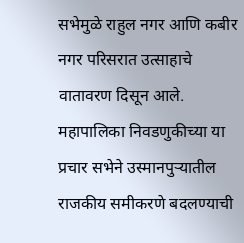सभेमुळे राहुल नगर आणि कबीर नगर परिसरात उत्साहाचे वातावरण दिसून आले. महापालिका निवडणुकीच्या या प्रचार सभेने उस्मानपुऱ्यातील राजकीय समीकरणे बदलण्याची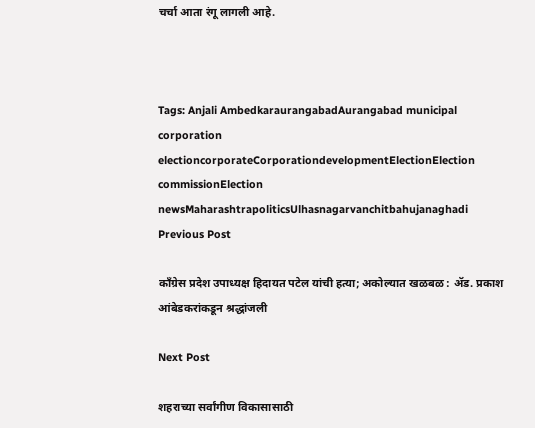चर्चा आता रंगू लागली आहे.



Tags: Anjali AmbedkaraurangabadAurangabad municipal corporation electioncorporateCorporationdevelopmentElectionElection commissionElection newsMaharashtrapoliticsUlhasnagarvanchitbahujanaghadi
Previous Post

काँग्रेस प्रदेश उपाध्यक्ष हिदायत पटेल यांची हत्या; अकोल्यात खळबळ : ॲड. प्रकाश आंबेडकरांकडून श्रद्धांजली

Next Post

शहराच्या सर्वांगीण विकासासाठी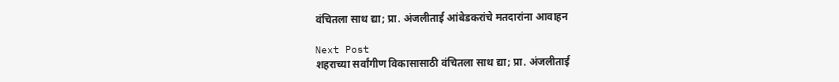वंचितला साथ द्या; प्रा. अंजलीताई आंबेडकरांचे मतदारांना आवाहन

Next Post
शहराच्या सर्वांगीण विकासासाठी वंचितला साथ द्या; प्रा. अंजलीताई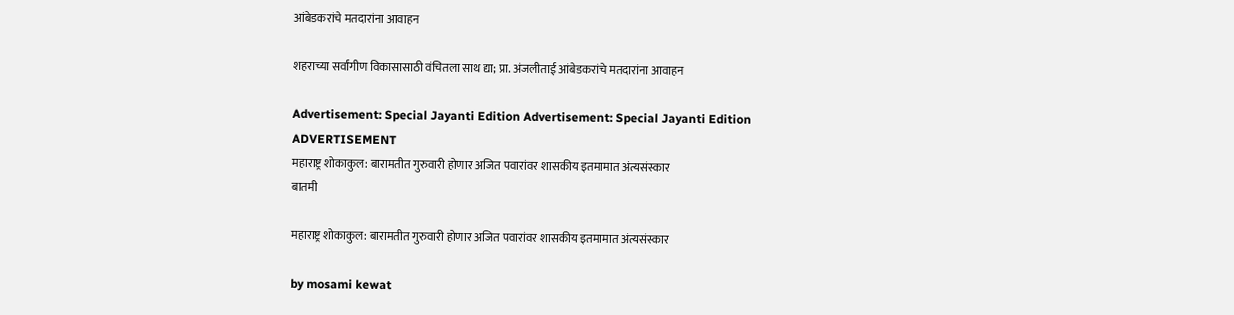आंबेडकरांचे मतदारांना आवाहन

शहराच्या सर्वांगीण विकासासाठी वंचितला साथ द्या; प्रा. अंजलीताई आंबेडकरांचे मतदारांना आवाहन

Advertisement: Special Jayanti Edition Advertisement: Special Jayanti Edition
ADVERTISEMENT
महाराष्ट्र शोकाकुल: बारामतीत गुरुवारी होणार अजित पवारांवर शासकीय इतमामात अंत्यसंस्कार
बातमी

महाराष्ट्र शोकाकुल: बारामतीत गुरुवारी होणार अजित पवारांवर शासकीय इतमामात अंत्यसंस्कार

by mosami kewat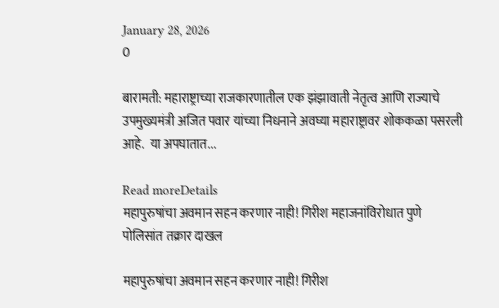January 28, 2026
0

बारामती: महाराष्ट्राच्या राजकारणातील एक झंझावाती नेतृत्व आणि राज्याचे उपमुख्यमंत्री अजित पवार यांच्या निधनाने अवघ्या महाराष्ट्रावर शोककळा पसरली आहे.  या अपघातात...

Read moreDetails
महापुरुषांचा अवमान सहन करणार नाही! गिरीश महाजनांविरोधात पुणे पोलिसांत तक्रार दाखल

महापुरुषांचा अवमान सहन करणार नाही! गिरीश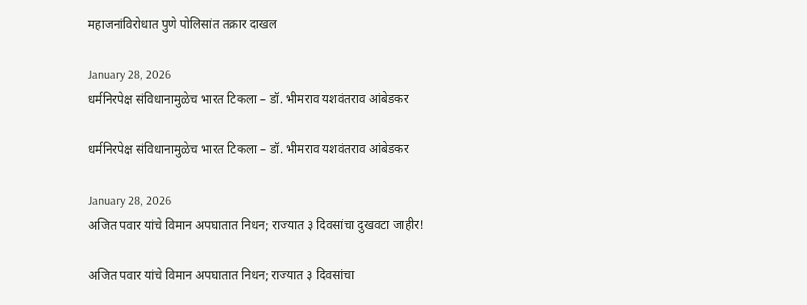महाजनांविरोधात पुणे पोलिसांत तक्रार दाखल

January 28, 2026
धर्मनिरपेक्ष संविधानामुळेच भारत टिकला – डॉ. भीमराव यशवंतराव आंबेडकर

धर्मनिरपेक्ष संविधानामुळेच भारत टिकला – डॉ. भीमराव यशवंतराव आंबेडकर

January 28, 2026
अजित पवार यांचे विमान अपघातात निधन; राज्यात ३ दिवसांचा दुखवटा जाहीर!

अजित पवार यांचे विमान अपघातात निधन; राज्यात ३ दिवसांचा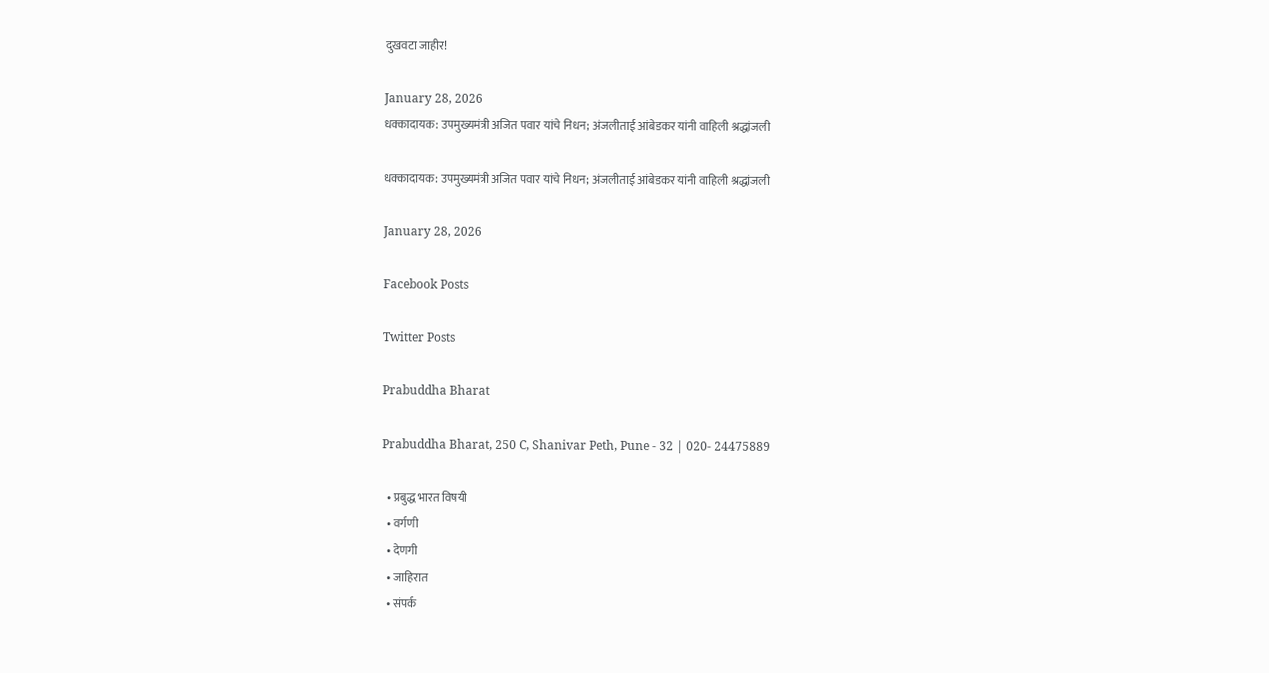दुखवटा जाहीर!

January 28, 2026
धक्कादायक: उपमुख्यमंत्री अजित पवार यांचे निधन; अंजलीताई आंबेडकर यांनी वाहिली श्रद्धांजली

धक्कादायक: उपमुख्यमंत्री अजित पवार यांचे निधन; अंजलीताई आंबेडकर यांनी वाहिली श्रद्धांजली

January 28, 2026

Facebook Posts

Twitter Posts

Prabuddha Bharat

Prabuddha Bharat, 250 C, Shanivar Peth, Pune - 32 | 020- 24475889

  • प्रबुद्ध भारत विषयी
  • वर्गणी
  • देणगी
  • जाहिरात
  • संपर्क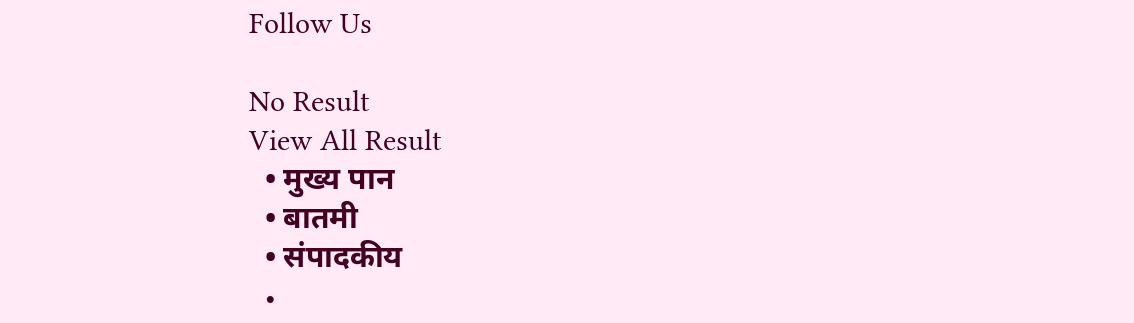Follow Us

No Result
View All Result
  • मुख्य पान
  • बातमी
  • संपादकीय
  •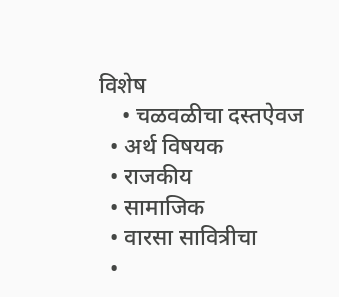विशेष
    • चळवळीचा दस्तऐवज
  • अर्थ विषयक
  • राजकीय
  • सामाजिक
  • वारसा सावित्रीचा
  •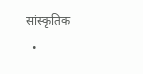सांस्कृतिक
  •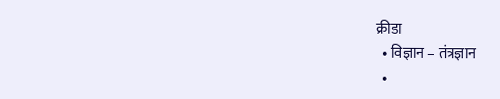क्रीडा
  • विज्ञान – तंत्रज्ञान
  •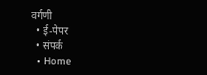वर्गणी
  • ई-पेपर
  • संपर्क
  • Home